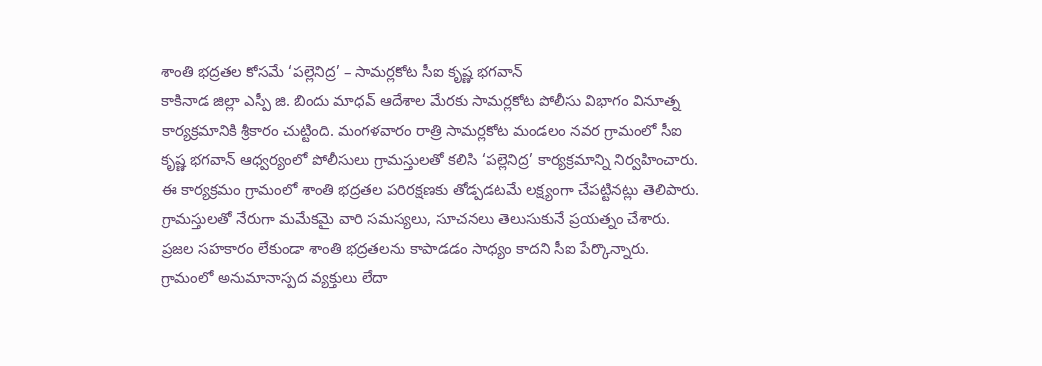శాంతి భద్రతల కోసమే ‘పల్లెనిద్ర’ – సామర్లకోట సీఐ కృష్ణ భగవాన్
కాకినాడ జిల్లా ఎస్పీ జి. బిందు మాధవ్ ఆదేశాల మేరకు సామర్లకోట పోలీసు విభాగం వినూత్న కార్యక్రమానికి శ్రీకారం చుట్టింది. మంగళవారం రాత్రి సామర్లకోట మండలం నవర గ్రామంలో సీఐ కృష్ణ భగవాన్ ఆధ్వర్యంలో పోలీసులు గ్రామస్తులతో కలిసి ‘పల్లెనిద్ర’ కార్యక్రమాన్ని నిర్వహించారు. ఈ కార్యక్రమం గ్రామంలో శాంతి భద్రతల పరిరక్షణకు తోడ్పడటమే లక్ష్యంగా చేపట్టినట్లు తెలిపారు.
గ్రామస్తులతో నేరుగా మమేకమై వారి సమస్యలు, సూచనలు తెలుసుకునే ప్రయత్నం చేశారు. ప్రజల సహకారం లేకుండా శాంతి భద్రతలను కాపాడడం సాధ్యం కాదని సీఐ పేర్కొన్నారు. గ్రామంలో అనుమానాస్పద వ్యక్తులు లేదా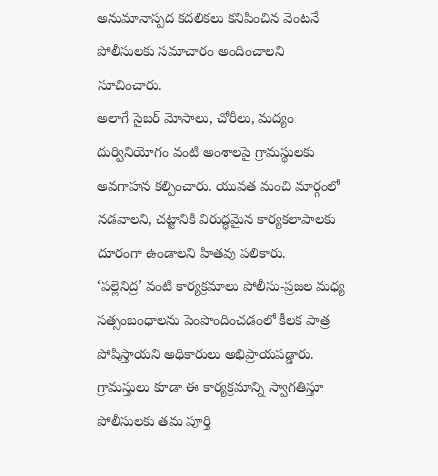అనుమానాస్పద కదలికలు కనిపించిన వెంటనే పోలీసులకు సమాచారం అందించాలని సూచించారు.
అలాగే సైబర్ మోసాలు, చోరీలు, మద్యం దుర్వినియోగం వంటి అంశాలపై గ్రామస్థులకు అవగాహన కల్పించారు. యువత మంచి మార్గంలో నడవాలని, చట్టానికి విరుద్ధమైన కార్యకలాపాలకు దూరంగా ఉండాలని హితవు పలికారు.
‘పల్లెనిద్ర’ వంటి కార్యక్రమాలు పోలీసు-ప్రజల మధ్య సత్సంబంధాలను పెంపొందించడంలో కీలక పాత్ర పోషిస్తాయని అధికారులు అభిప్రాయపడ్డారు. గ్రామస్తులు కూడా ఈ కార్యక్రమాన్ని స్వాగతిస్తూ పోలీసులకు తమ పూర్తి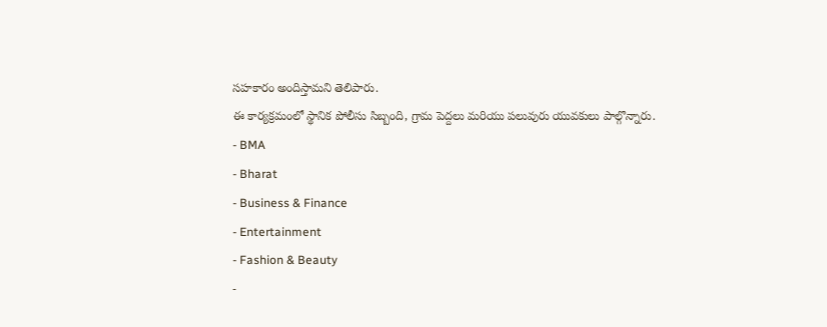సహకారం అందిస్తామని తెలిపారు.
ఈ కార్యక్రమంలో స్థానిక పోలీసు సిబ్బంది, గ్రామ పెద్దలు మరియు పలువురు యువకులు పాల్గొన్నారు.
- BMA
- Bharat
- Business & Finance
- Entertainment
- Fashion & Beauty
-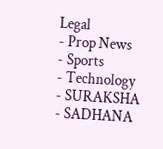Legal
- Prop News
- Sports
- Technology
- SURAKSHA
- SADHANA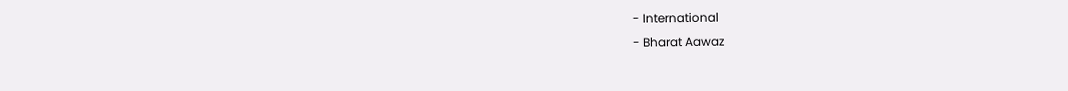- International
- Bharat Aawaz